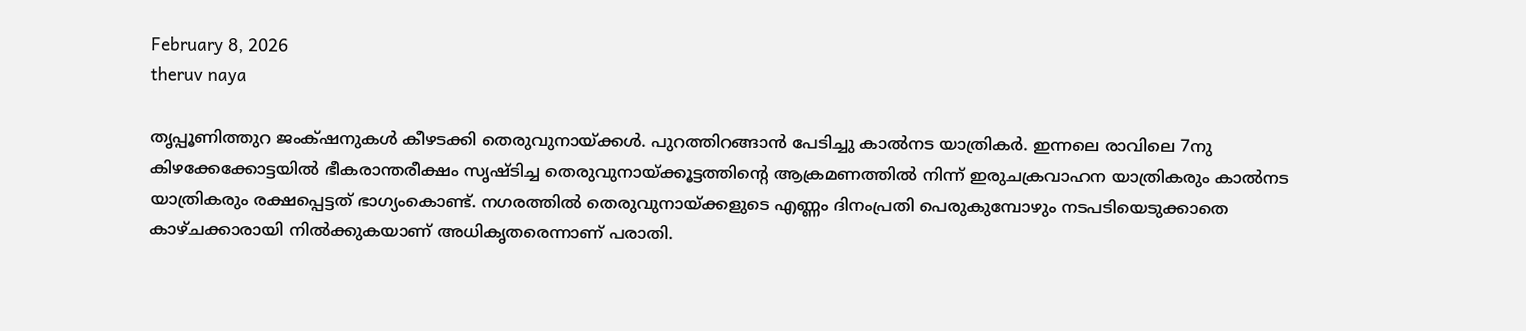February 8, 2026
theruv naya

തൃപ്പൂണിത്തുറ ജംക്‌ഷനുകൾ കീഴടക്കി തെരുവുനായ്ക്കൾ. പുറത്തിറങ്ങാൻ പേടിച്ചു കാൽനട യാത്രികർ. ഇന്നലെ രാവിലെ 7നു കിഴക്കേക്കോട്ടയിൽ ഭീകരാന്തരീക്ഷം സൃഷ്ടിച്ച തെരുവുനായ്ക്കൂട്ടത്തിന്റെ ആക്രമണത്തിൽ നിന്ന് ഇരുചക്രവാഹന യാത്രികരും കാൽനട യാത്രികരും രക്ഷപ്പെട്ടത് ഭാഗ്യംകൊണ്ട്. നഗരത്തിൽ തെരുവുനായ്ക്കളുടെ എണ്ണം ദിനംപ്രതി പെരുകുമ്പോഴും നടപടിയെടുക്കാതെ കാഴ്ചക്കാരായി നിൽക്കുകയാണ് അധികൃതരെന്നാണ് പരാതി.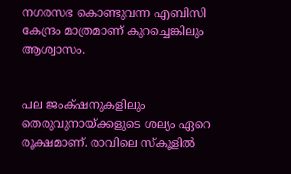നഗരസഭ കൊണ്ടുവന്ന എബിസി കേന്ദ്രം മാത്രമാണ് കുറച്ചെങ്കിലും ആശ്വാസം.


പല ജംക്‌ഷനുകളിലും തെരുവുനായ്ക്കളുടെ ശല്യം ഏറെ രൂക്ഷമാണ്. രാവിലെ സ്കൂളിൽ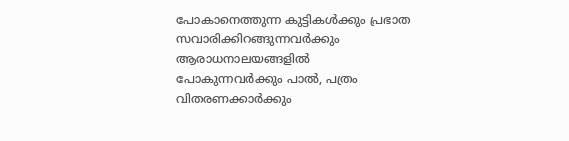പോകാനെത്തുന്ന കുട്ടികൾക്കും പ്രഭാത സവാരിക്കിറങ്ങുന്നവർക്കും ആരാധനാലയങ്ങളിൽ പോകുന്നവർക്കും പാൽ, പത്രം വിതരണക്കാർക്കും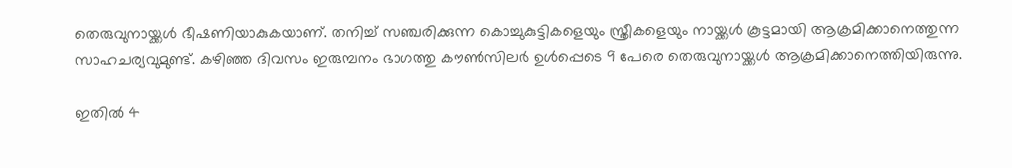തെരുവുനായ്ക്കൾ ഭീഷണിയാകുകയാണ്. തനിച്ച് സഞ്ചരിക്കുന്ന കൊച്ചുകുട്ടികളെയും സ്ത്രീകളെയും നായ്ക്കൾ കൂട്ടമായി ആക്രമിക്കാനെത്തുന്ന സാഹചര്യവുമുണ്ട്. കഴിഞ്ഞ ദിവസം ഇരുമ്പനം ഭാഗത്തു കൗൺസിലർ ഉൾപ്പെടെ 9 പേരെ തെരുവുനായ്ക്കൾ ആക്രമിക്കാനെത്തിയിരുന്നു.

ഇതിൽ 4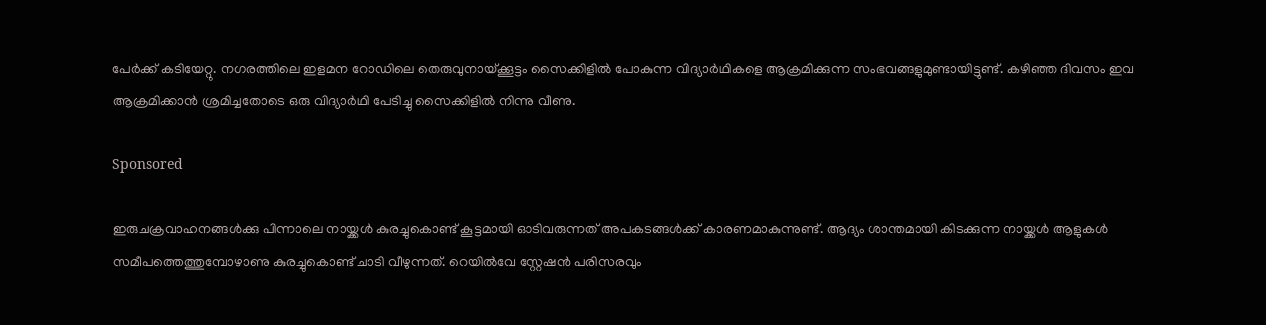പേർക്ക് കടിയേറ്റു. നഗരത്തിലെ ഇളമന റോഡിലെ തെരുവുനായ്ക്കൂട്ടം സൈക്കിളിൽ പോകുന്ന വിദ്യാർഥികളെ ആക്രമിക്കുന്ന സംഭവങ്ങളുമുണ്ടായിട്ടുണ്ട്. കഴിഞ്ഞ ദിവസം ഇവ ആക്രമിക്കാൻ ശ്രമിച്ചതോടെ ഒരു വിദ്യാർഥി പേടിച്ചു സൈക്കിളിൽ നിന്നു വീണു.

Sponsored

ഇരുചക്രവാഹനങ്ങൾക്കു പിന്നാലെ നായ്ക്കൾ കുരച്ചുകൊണ്ട് കൂട്ടമായി ഓടിവരുന്നത് അപകടങ്ങൾക്ക് കാരണമാകുന്നുണ്ട്. ആദ്യം ശാന്തമായി കിടക്കുന്ന നായ്ക്കൾ ആളുകൾ സമീപത്തെത്തുമ്പോഴാണു കുരച്ചുകൊണ്ട് ചാടി വീഴുന്നത്. റെയിൽവേ സ്റ്റേഷൻ പരിസരവും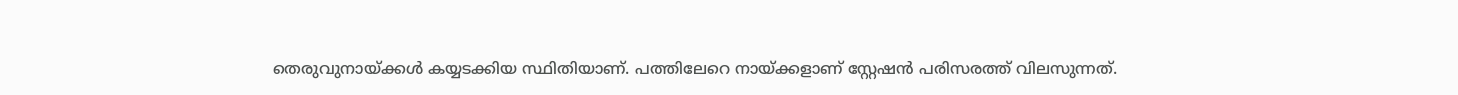തെരുവുനായ്ക്കൾ കയ്യടക്കിയ സ്ഥിതിയാണ്. പത്തിലേറെ നായ്ക്കളാണ് സ്റ്റേഷൻ പരിസരത്ത് വിലസുന്നത്.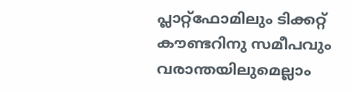പ്ലാറ്റ്ഫോമിലും ടിക്കറ്റ് കൗണ്ടറിനു സമീപവും വരാന്തയിലുമെല്ലാം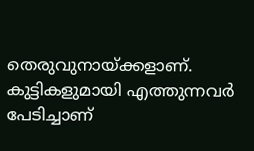തെരുവുനായ്ക്കളാണ്. കുട്ടികളുമായി എത്തുന്നവർ പേടിച്ചാണ്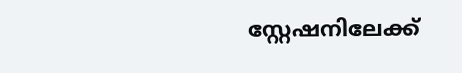സ്റ്റേഷനിലേക്ക്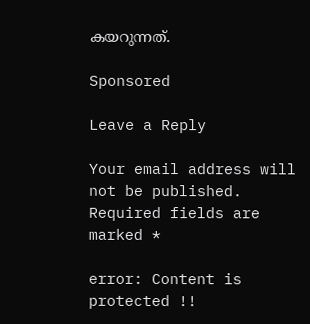കയറുന്നത്.

Sponsored

Leave a Reply

Your email address will not be published. Required fields are marked *

error: Content is protected !!